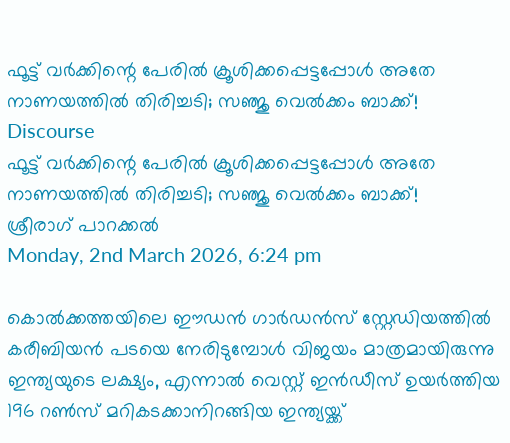ഫൂട്ട് വര്‍ക്കിന്റെ പേരില്‍ ക്രൂശിക്കപ്പെട്ടപ്പോള്‍ അതേ നാണയത്തില്‍ തിരിച്ചടി; സഞ്ജു വെല്‍ക്കം ബാക്ക്!
Discourse
ഫൂട്ട് വര്‍ക്കിന്റെ പേരില്‍ ക്രൂശിക്കപ്പെട്ടപ്പോള്‍ അതേ നാണയത്തില്‍ തിരിച്ചടി; സഞ്ജു വെല്‍ക്കം ബാക്ക്!
ശ്രീരാഗ് പാറക്കല്‍
Monday, 2nd March 2026, 6:24 pm

കൊല്‍ക്കത്തയിലെ ഈഡന്‍ ഗാര്‍ഡന്‍സ് സ്റ്റേഡിയത്തില്‍ കരീബിയന്‍ പടയെ നേരിടുമ്പോള്‍ വിജയം മാത്രമായിരുന്നു ഇന്ത്യയുടെ ലക്ഷ്യം, എന്നാല്‍ വെസ്റ്റ് ഇന്‍ഡീസ് ഉയര്‍ത്തിയ 196 റണ്‍സ് മറികടക്കാനിറങ്ങിയ ഇന്ത്യയ്ക്ക്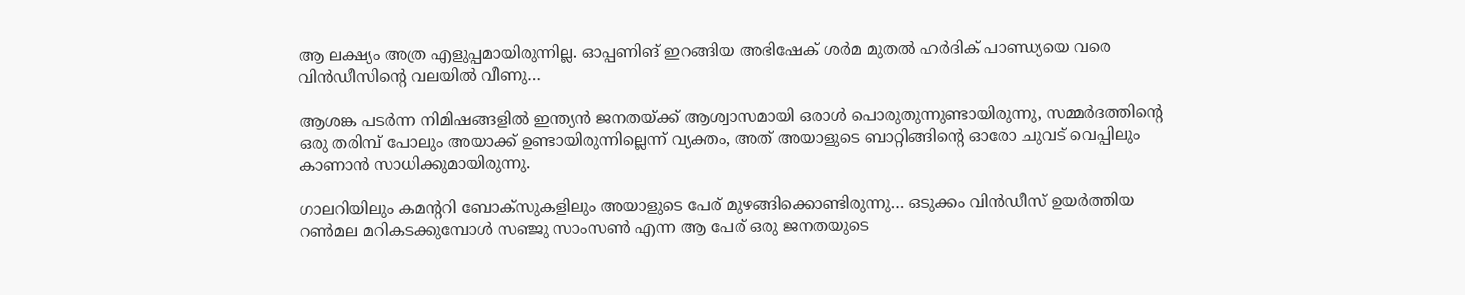ആ ലക്ഷ്യം അത്ര എളുപ്പമായിരുന്നില്ല. ഓപ്പണിങ് ഇറങ്ങിയ അഭിഷേക് ശര്‍മ മുതല്‍ ഹര്‍ദിക് പാണ്ഡ്യയെ വരെ വിന്‍ഡീസിന്റെ വലയില്‍ വീണു…

ആശങ്ക പടര്‍ന്ന നിമിഷങ്ങളില്‍ ഇന്ത്യന്‍ ജനതയ്ക്ക് ആശ്വാസമായി ഒരാള്‍ പൊരുതുന്നുണ്ടായിരുന്നു, സമ്മര്‍ദത്തിന്റെ ഒരു തരിമ്പ് പോലും അയാക്ക് ഉണ്ടായിരുന്നില്ലെന്ന് വ്യക്തം, അത് അയാളുടെ ബാറ്റിങ്ങിന്റെ ഓരോ ചുവട് വെപ്പിലും കാണാന്‍ സാധിക്കുമായിരുന്നു.

ഗാലറിയിലും കമന്ററി ബോക്‌സുകളിലും അയാളുടെ പേര് മുഴങ്ങിക്കൊണ്ടിരുന്നു… ഒടുക്കം വിന്‍ഡീസ് ഉയര്‍ത്തിയ റണ്‍മല മറികടക്കുമ്പോള്‍ സഞ്ജു സാംസണ്‍ എന്ന ആ പേര് ഒരു ജനതയുടെ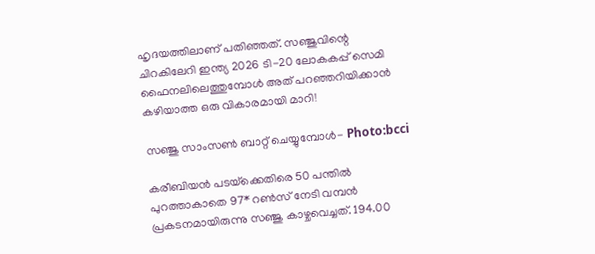ഹൃദയത്തിലാണ് പതിഞ്ഞത്. സഞ്ജുവിന്റെ ചിറകിലേറി ഇന്ത്യ 2026 ടി-20 ലോകകപ്പ് സെമി ഫൈനലിലെത്തുമ്പോള്‍ അത് പറഞ്ഞറിയിക്കാന്‍ കഴിയാത്ത ഒരു വികാരമായി മാറി!

സഞ്ജു സാംസണ്‍ ബാറ്റ് ചെയ്യുമ്പോള്‍- Photo:bcci

കരീബിയന്‍ പടയ്‌ക്കെതിരെ 50 പന്തില്‍ പുറത്താകാതെ 97* റണ്‍സ് നേടി വമ്പന്‍ പ്രകടനമായിരുന്നു സഞ്ജു കാഴ്ചവെച്ചത്. 194.00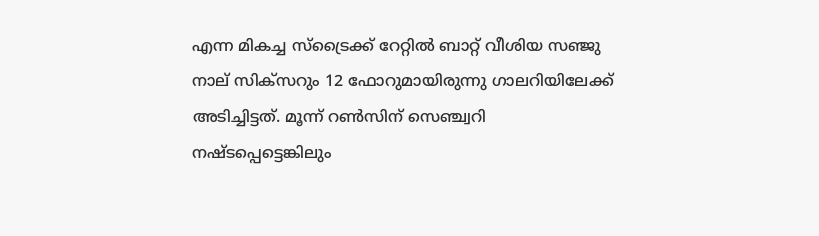എന്ന മികച്ച സ്‌ട്രൈക്ക് റേറ്റില്‍ ബാറ്റ് വീശിയ സഞ്ജു നാല് സിക്‌സറും 12 ഫോറുമായിരുന്നു ഗാലറിയിലേക്ക് അടിച്ചിട്ടത്. മൂന്ന് റണ്‍സിന് സെഞ്ച്വറി നഷ്ടപ്പെട്ടെങ്കിലും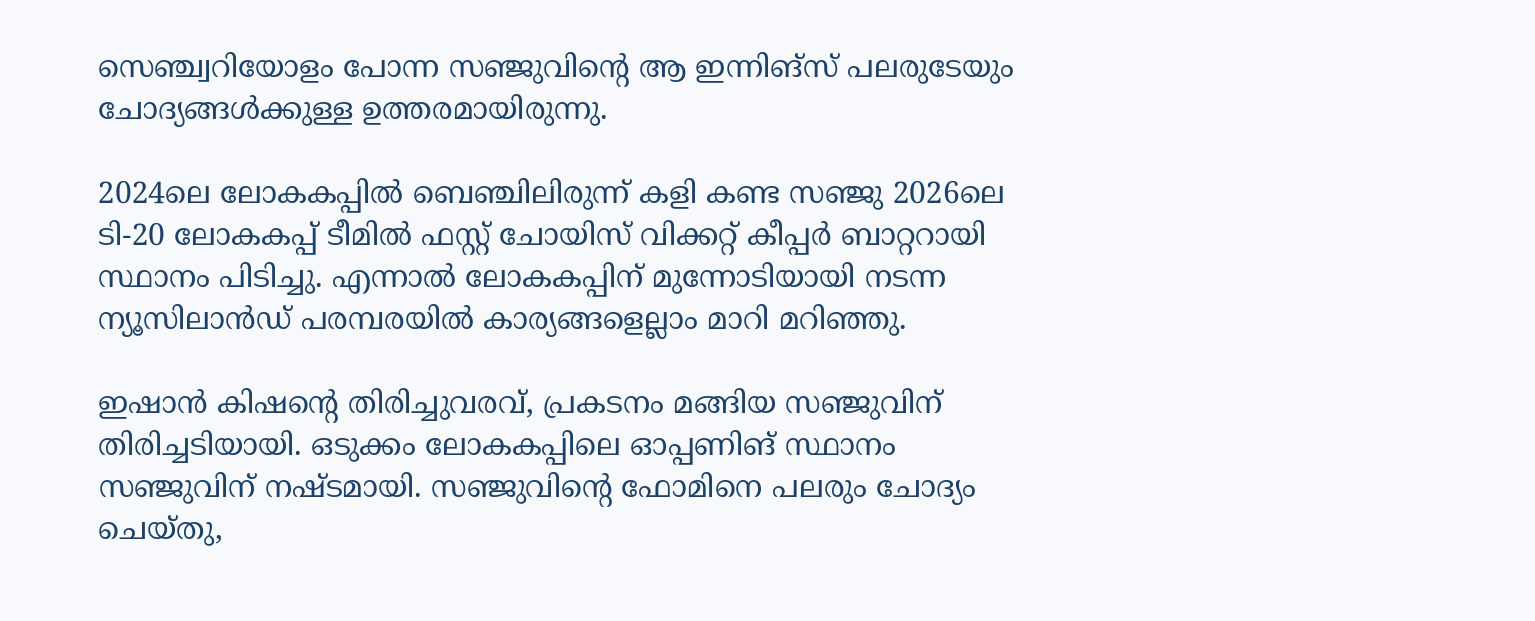സെഞ്ച്വറിയോളം പോന്ന സഞ്ജുവിന്റെ ആ ഇന്നിങ്‌സ് പലരുടേയും ചോദ്യങ്ങള്‍ക്കുള്ള ഉത്തരമായിരുന്നു.

2024ലെ ലോകകപ്പില്‍ ബെഞ്ചിലിരുന്ന് കളി കണ്ട സഞ്ജു 2026ലെ ടി-20 ലോകകപ്പ് ടീമില്‍ ഫസ്റ്റ് ചോയിസ് വിക്കറ്റ് കീപ്പര്‍ ബാറ്ററായി സ്ഥാനം പിടിച്ചു. എന്നാല്‍ ലോകകപ്പിന് മുന്നോടിയായി നടന്ന ന്യൂസിലാന്‍ഡ് പരമ്പരയില്‍ കാര്യങ്ങളെല്ലാം മാറി മറിഞ്ഞു.

ഇഷാന്‍ കിഷന്റെ തിരിച്ചുവരവ്, പ്രകടനം മങ്ങിയ സഞ്ജുവിന് തിരിച്ചടിയായി. ഒടുക്കം ലോകകപ്പിലെ ഓപ്പണിങ് സ്ഥാനം സഞ്ജുവിന് നഷ്ടമായി. സഞ്ജുവിന്റെ ഫോമിനെ പലരും ചോദ്യം ചെയ്തു,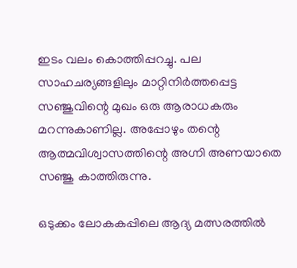ഇടം വലം കൊത്തിപ്പറച്ചു. പല സാഹചര്യങ്ങളിലും മാറ്റിനിര്‍ത്തപ്പെട്ട സഞ്ജുവിന്റെ മുഖം ഒരു ആരാധകരും മറന്നുകാണില്ല. അപ്പോഴും തന്റെ ആത്മവിശ്വാസത്തിന്റെ അഗ്നി അണയാതെ സഞ്ജു കാത്തിരുന്നു.

ഒടുക്കം ലോകകപ്പിലെ ആദ്യ മത്സരത്തില്‍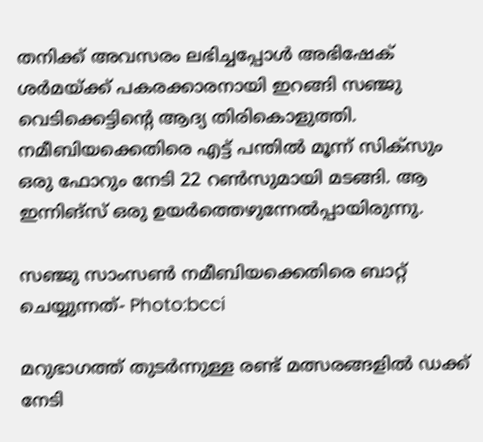തനിക്ക് അവസരം ലഭിച്ചപ്പോള്‍ അഭിഷേക് ശര്‍മയ്ക്ക് പകരക്കാരനായി ഇറങ്ങി സഞ്ജു വെടിക്കെട്ടിന്റെ ആദ്യ തിരികൊളുത്തി. നമീബിയക്കെതിരെ എട്ട് പന്തില്‍ മൂന്ന് സിക്‌സും ഒരു ഫോറും നേടി 22 റണ്‍സുമായി മടങ്ങി. ആ ഇന്നിങ്‌സ് ഒരു ഉയര്‍ത്തെഴുന്നേല്‍പ്പായിരുന്നു.

സഞ്ജു സാംസണ്‍ നമീബിയക്കെതിരെ ബാറ്റ് ചെയ്യുന്നത്- Photo:bcci

മറുഭാഗത്ത് തുടര്‍ന്നുള്ള രണ്ട് മത്സരങ്ങളില്‍ ഡക്ക് നേടി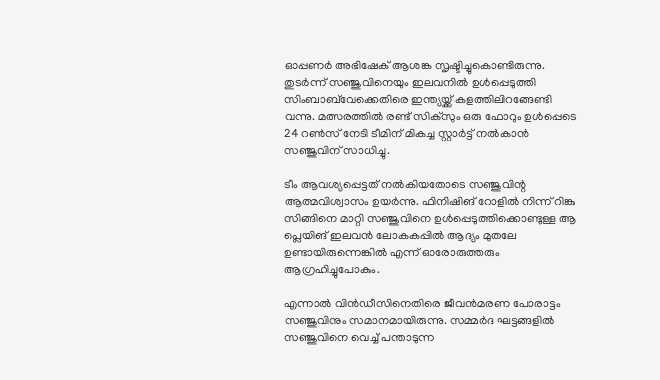ഓപ്പണര്‍ അഭിഷേക് ആശങ്ക സൃഷ്ടിച്ചുകൊണ്ടിരുന്നു. തുടര്‍ന്ന് സഞ്ജുവിനെയും ഇലവനില്‍ ഉള്‍പ്പെടുത്തി സിംബാബ്‌വേക്കെതിരെ ഇന്ത്യയ്ക്ക് കളത്തിലിറങ്ങേണ്ടി വന്നു. മത്സരത്തില്‍ രണ്ട് സിക്‌സും ഒരു ഫോറും ഉള്‍പ്പെടെ 24 റണ്‍സ് നേടി ടീമിന് മികച്ച സ്റ്റാര്‍ട്ട് നല്‍കാന്‍ സഞ്ജുവിന് സാധിച്ചു.

ടീം ആവശ്യപ്പെട്ടത് നല്‍കിയതോടെ സഞ്ജുവിന്റ ആത്മവിശ്വാസം ഉയര്‍ന്നു. ഫിനിഷിങ് റോളില്‍ നിന്ന് റിങ്കു സിങ്ങിനെ മാറ്റി സഞ്ജുവിനെ ഉള്‍പ്പെടുത്തിക്കൊണ്ടുള്ള ആ പ്ലെയിങ് ഇലവന്‍ ലോകകപ്പില്‍ ആദ്യം മുതലേ ഉണ്ടായിരുന്നെങ്കില്‍ എന്ന് ഓരോരുത്തരും ആഗ്രഹിച്ചുപോകും.

എന്നാല്‍ വിന്‍ഡീസിനെതിരെ ജീവന്‍മരണ പോരാട്ടം സഞ്ജുവിനും സമാനമായിരുന്നു. സമ്മര്‍ദ ഘട്ടങ്ങളില്‍ സഞ്ജുവിനെ വെച്ച് പന്താടുന്ന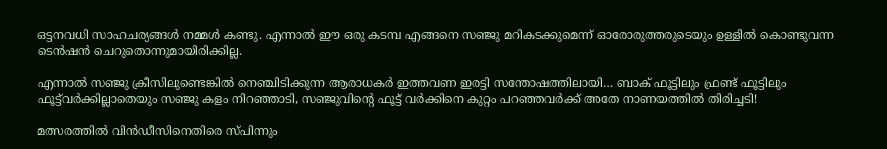ഒട്ടനവധി സാഹചര്യങ്ങള്‍ നമ്മള്‍ കണ്ടു. എന്നാല്‍ ഈ ഒരു കടമ്പ എങ്ങനെ സഞ്ജു മറികടക്കുമെന്ന് ഓരോരുത്തരുടെയും ഉള്ളില്‍ കൊണ്ടുവന്ന ടെന്‍ഷന്‍ ചെറുതൊന്നുമായിരിക്കില്ല.

എന്നാല്‍ സഞ്ജു ക്രീസിലുണ്ടെങ്കില്‍ നെഞ്ചിടിക്കുന്ന ആരാധകര്‍ ഇത്തവണ ഇരട്ടി സന്തോഷത്തിലായി… ബാക് ഫൂട്ടിലും ഫ്രണ്ട് ഫൂട്ടിലും ഫൂട്ട്‌വര്‍ക്കില്ലാതെയും സഞ്ജു കളം നിറഞ്ഞാടി, സഞ്ജുവിന്റെ ഫൂട്ട് വര്‍ക്കിനെ കുറ്റം പറഞ്ഞവര്‍ക്ക് അതേ നാണയത്തില്‍ തിരിച്ചടി!

മത്സരത്തില്‍ വിന്‍ഡീസിനെതിരെ സ്പിന്നും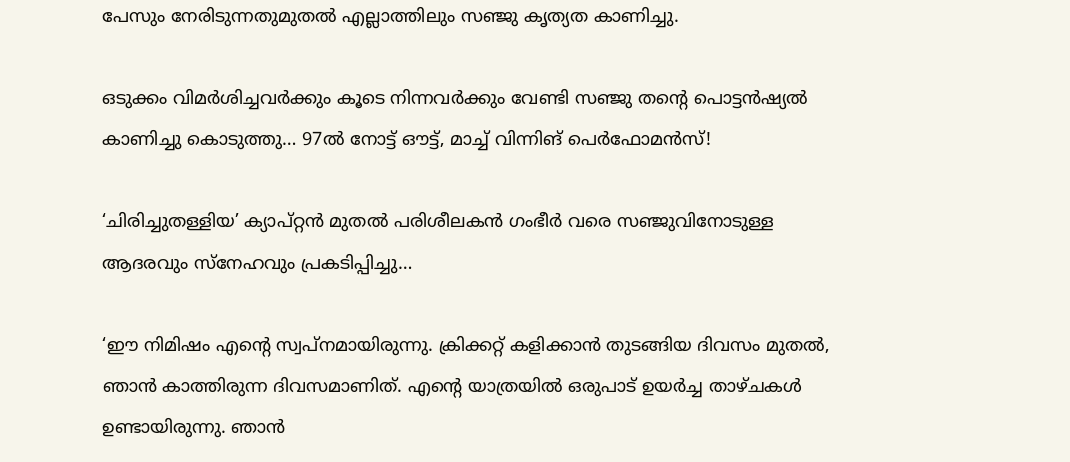പേസും നേരിടുന്നതുമുതല്‍ എല്ലാത്തിലും സഞ്ജു കൃത്യത കാണിച്ചു.

ഒടുക്കം വിമര്‍ശിച്ചവര്‍ക്കും കൂടെ നിന്നവര്‍ക്കും വേണ്ടി സഞ്ജു തന്റെ പൊട്ടന്‍ഷ്യല്‍ കാണിച്ചു കൊടുത്തു… 97ല്‍ നോട്ട് ഔട്ട്, മാച്ച് വിന്നിങ് പെര്‍ഫോമന്‍സ്!

‘ചിരിച്ചുതള്ളിയ’ ക്യാപ്റ്റന്‍ മുതല്‍ പരിശീലകന്‍ ഗംഭീര്‍ വരെ സഞ്ജുവിനോടുള്ള ആദരവും സ്‌നേഹവും പ്രകടിപ്പിച്ചു…

‘ഈ നിമിഷം എന്റെ സ്വപ്‌നമായിരുന്നു. ക്രിക്കറ്റ് കളിക്കാന്‍ തുടങ്ങിയ ദിവസം മുതല്‍, ഞാന്‍ കാത്തിരുന്ന ദിവസമാണിത്. എന്റെ യാത്രയില്‍ ഒരുപാട് ഉയര്‍ച്ച താഴ്ചകള്‍ ഉണ്ടായിരുന്നു. ഞാന്‍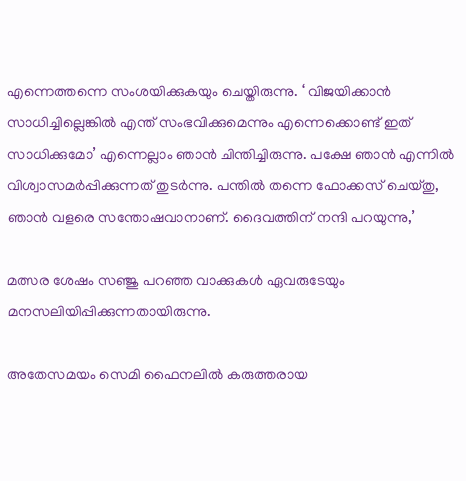എന്നെത്തന്നെ സംശയിക്കുകയും ചെയ്തിരുന്നു. ‘ വിജയിക്കാന്‍ സാധിച്ചില്ലെങ്കില്‍ എന്ത് സംഭവിക്കുമെന്നും എന്നെക്കൊണ്ട് ഇത് സാധിക്കുമോ’ എന്നെല്ലാം ഞാന്‍ ചിന്തിച്ചിരുന്നു. പക്ഷേ ഞാന്‍ എന്നില്‍ വിശ്വാസമര്‍പ്പിക്കുന്നത് തുടര്‍ന്നു. പന്തില്‍ തന്നെ ഫോക്കസ് ചെയ്തു, ഞാന്‍ വളരെ സന്തോഷവാനാണ്. ദൈവത്തിന് നന്ദി പറയുന്നു,’

മത്സര ശേഷം സഞ്ജു പറഞ്ഞ വാക്കുകള്‍ ഏവരുടേയും മനസലിയിപ്പിക്കുന്നതായിരുന്നു.

അതേസമയം സെമി ഫൈനലില്‍ കരുത്തരായ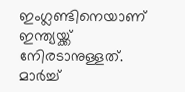ഇംഗ്ലണ്ടിനെയാണ് ഇന്ത്യയ്ക്ക് നേിരടാനുള്ളത്. മാര്‍ച്ച്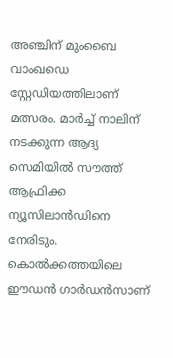അഞ്ചിന് മുംബൈ വാംഖഡെ സ്റ്റേഡിയത്തിലാണ് മത്സരം. മാര്‍ച്ച് നാലിന് നടക്കുന്ന ആദ്യ സെമിയില്‍ സൗത്ത് ആഫ്രിക്ക ന്യൂസിലാന്‍ഡിനെ നേരിടും. കൊല്‍ക്കത്തയിലെ ഈഡന്‍ ഗാര്‍ഡന്‍സാണ്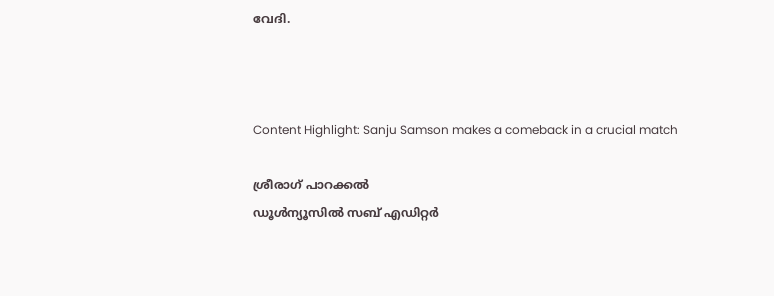വേദി.



Content Highlight: Sanju Samson makes a comeback in a crucial match

ശ്രീരാഗ് പാറക്കല്‍
ഡൂള്‍ന്യൂസില്‍ സബ് എഡിറ്റര്‍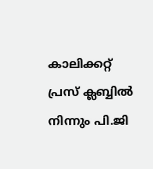കാലിക്കറ്റ് പ്രസ് ക്ലബ്ബില്‍ നിന്നും പി.ജി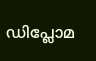ഡിപ്ലോമ